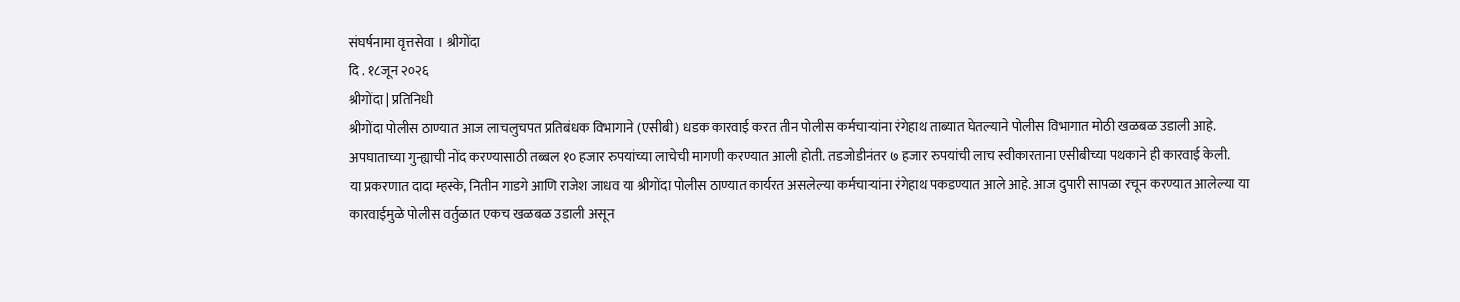संघर्षनामा वृत्तसेवा । श्रीगोंदा
दि . १८जून २०२६
श्रीगोंदा | प्रतिनिधी
श्रीगोंदा पोलीस ठाण्यात आज लाचलुचपत प्रतिबंधक विभागाने (एसीबी) धडक कारवाई करत तीन पोलीस कर्मचाऱ्यांना रंगेहाथ ताब्यात घेतल्याने पोलीस विभागात मोठी खळबळ उडाली आहे. अपघाताच्या गुन्ह्याची नोंद करण्यासाठी तब्बल १० हजार रुपयांच्या लाचेची मागणी करण्यात आली होती. तडजोडीनंतर ७ हजार रुपयांची लाच स्वीकारताना एसीबीच्या पथकाने ही कारवाई केली.
या प्रकरणात दादा म्हस्के, नितीन गाडगे आणि राजेश जाधव या श्रीगोंदा पोलीस ठाण्यात कार्यरत असलेल्या कर्मचाऱ्यांना रंगेहाथ पकडण्यात आले आहे. आज दुपारी सापळा रचून करण्यात आलेल्या या कारवाईमुळे पोलीस वर्तुळात एकच खळबळ उडाली असून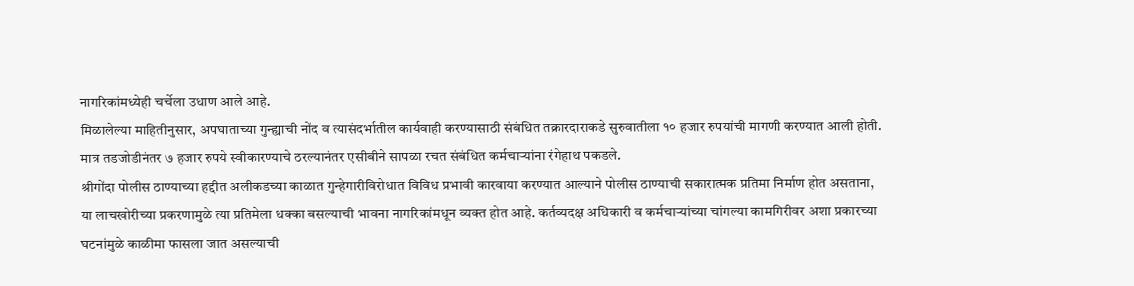नागरिकांमध्येही चर्चेला उधाण आले आहे.
मिळालेल्या माहितीनुसार, अपघाताच्या गुन्ह्याची नोंद व त्यासंदर्भातील कार्यवाही करण्यासाठी संबंधित तक्रारदाराकडे सुरुवातीला १० हजार रुपयांची मागणी करण्यात आली होती. मात्र तडजोडीनंतर ७ हजार रुपये स्वीकारण्याचे ठरल्यानंतर एसीबीने सापळा रचत संबंधित कर्मचाऱ्यांना रंगेहाथ पकडले.
श्रीगोंदा पोलीस ठाण्याच्या हद्दीत अलीकडच्या काळात गुन्हेगारीविरोधात विविध प्रभावी कारवाया करण्यात आल्याने पोलीस ठाण्याची सकारात्मक प्रतिमा निर्माण होत असताना, या लाचखोरीच्या प्रकरणामुळे त्या प्रतिमेला धक्का बसल्याची भावना नागरिकांमधून व्यक्त होत आहे. कर्तव्यदक्ष अधिकारी व कर्मचाऱ्यांच्या चांगल्या कामगिरीवर अशा प्रकारच्या घटनांमुळे काळीमा फासला जात असल्याची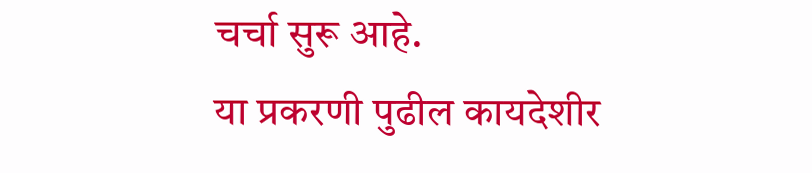चर्चा सुरू आहे.
या प्रकरणी पुढील कायदेशीर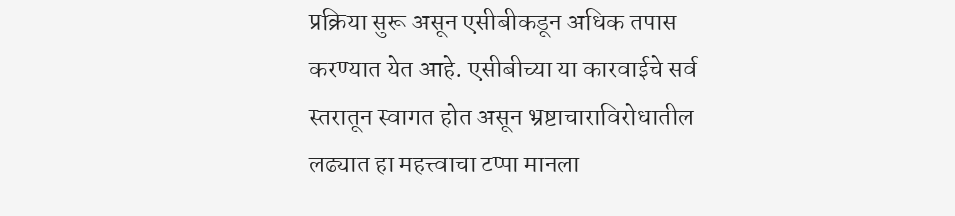प्रक्रिया सुरू असून एसीबीकडून अधिक तपास करण्यात येत आहे. एसीबीच्या या कारवाईचे सर्व स्तरातून स्वागत होत असून भ्रष्टाचाराविरोधातील लढ्यात हा महत्त्वाचा टप्पा मानला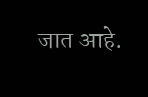जात आहे.